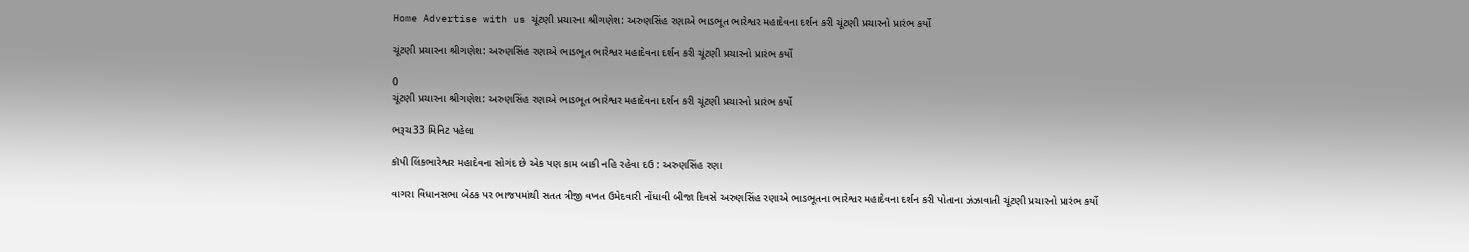Home Advertise with us ચૂંટણી પ્રચારના શ્રીગણેશ: અરુણસિંહ રણાએ ભાડભૂત ભારેશ્વર મહાદેવના દર્શન કરી ચૂંટણી પ્રચારનો પ્રારંભ કર્યો

ચૂંટણી પ્રચારના શ્રીગણેશ: અરુણસિંહ રણાએ ભાડભૂત ભારેશ્વર મહાદેવના દર્શન કરી ચૂંટણી પ્રચારનો પ્રારંભ કર્યો

0
ચૂંટણી પ્રચારના શ્રીગણેશ: અરુણસિંહ રણાએ ભાડભૂત ભારેશ્વર મહાદેવના દર્શન કરી ચૂંટણી પ્રચારનો પ્રારંભ કર્યો

ભરૂચ33 મિનિટ પહેલા

કૉપી લિંકભારેશ્વર મહાદેવના સોગંદ છે એક પણ કામ બાકી નહિ રહેવા દઉ : અરુણસિંહ રણા

વાગરા વિધાનસભા બેઠક પર ભાજપમાંથી સતત ત્રીજી વખત ઉમેદવારી નોંધાવી બીજા દિવસે અરુણસિંહ રણાએ ભાડભૂતના ભારેશ્વર મહાદેવના દર્શન કરી પોતાના ઝંઝાવાતી ચૂંટણી પ્રચારનો પ્રારંભ કર્યો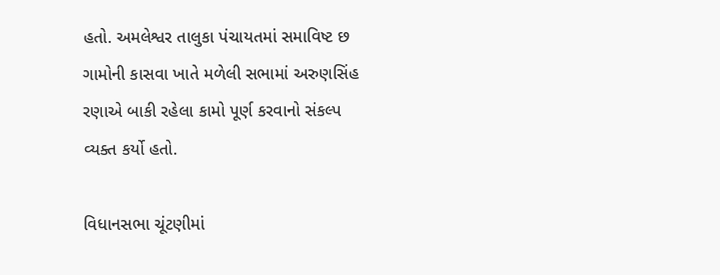હતો. અમલેશ્વર તાલુકા પંચાયતમાં સમાવિષ્ટ છ ગામોની કાસવા ખાતે મળેલી સભામાં અરુણસિંહ રણાએ બાકી રહેલા કામો પૂર્ણ કરવાનો સંકલ્પ વ્યક્ત કર્યો હતો.

વિધાનસભા ચૂંટણીમાં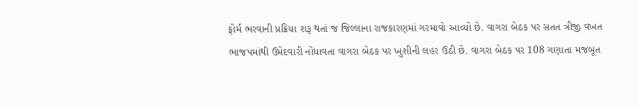ફોર્મ ભરવાની પ્રક્રિયા શરૂ થતાં જ જિલ્લાના રાજકારણમાં ગરમાવો આવ્યો છે. વાગરા બેઠક પર સતત ત્રીજી વખત ભાજપમાંથી ઉમેદવારી નોંધાવતા વાગરા બેઠક પર ખુશીની લહર ઉઠી છે. વાગરા બેઠક પર 108 ગણાતા મજબૂત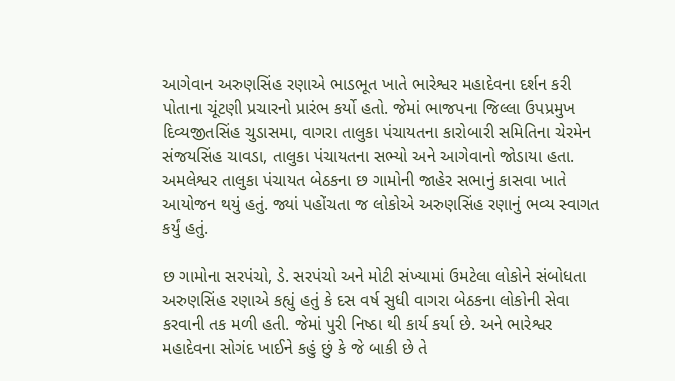આગેવાન અરુણસિંહ રણાએ ભાડભૂત ખાતે ભારેશ્વર મહાદેવના દર્શન કરી પોતાના ચૂંટણી પ્રચારનો પ્રારંભ કર્યો હતો. જેમાં ભાજપના જિલ્લા ઉપપ્રમુખ દિવ્યજીતસિંહ ચુડાસમા, વાગરા તાલુકા પંચાયતના કારોબારી સમિતિના ચેરમેન સંજયસિંહ ચાવડા, તાલુકા પંચાયતના સભ્યો અને આગેવાનો જોડાયા હતા. અમલેશ્વર તાલુકા પંચાયત બેઠકના છ ગામોની જાહેર સભાનું કાસવા ખાતે આયોજન થયું હતું. જ્યાં પહોંચતા જ લોકોએ અરુણસિંહ રણાનું ભવ્ય સ્વાગત કર્યું હતું.

છ ગામોના સરપંચો, ડે. સરપંચો અને મોટી સંખ્યામાં ઉમટેલા લોકોને સંબોધતા અરુણસિંહ રણાએ કહ્યું હતું કે દસ વર્ષ સુધી વાગરા બેઠકના લોકોની સેવા કરવાની તક મળી હતી. જેમાં પુરી નિષ્ઠા થી કાર્ય કર્યા છે. અને ભારેશ્વર મહાદેવના સોગંદ ખાઈને કહું છું કે જે બાકી છે તે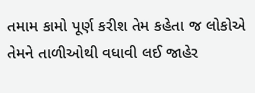તમામ કામો પૂર્ણ કરીશ તેમ કહેતા જ લોકોએ તેમને તાળીઓથી વધાવી લઈ જાહેર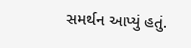સમર્થન આપ્યું હતું.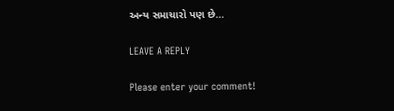અન્ય સમાચારો પણ છે…

LEAVE A REPLY

Please enter your comment!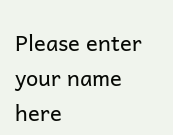Please enter your name here